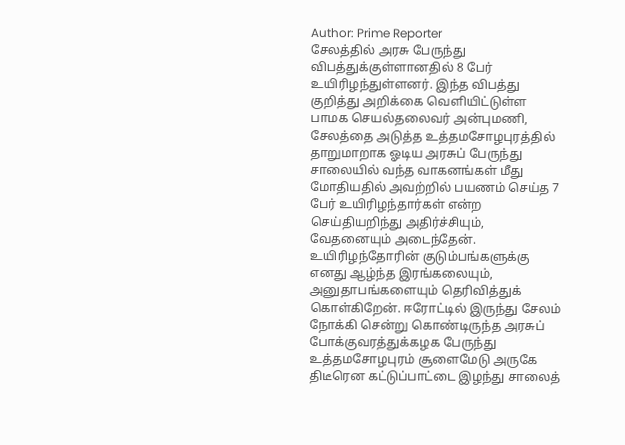Author: Prime Reporter
சேலத்தில் அரசு பேருந்து விபத்துக்குள்ளானதில் 8 பேர் உயிரிழந்துள்ளனர். இந்த விபத்து குறித்து அறிக்கை வெளியிட்டுள்ள பாமக செயல்தலைவர் அன்புமணி, சேலத்தை அடுத்த உத்தமசோழபுரத்தில் தாறுமாறாக ஓடிய அரசுப் பேருந்து சாலையில் வந்த வாகனங்கள் மீது மோதியதில் அவற்றில் பயணம் செய்த 7 பேர் உயிரிழந்தார்கள் என்ற செய்தியறிந்து அதிர்ச்சியும், வேதனையும் அடைந்தேன். உயிரிழந்தோரின் குடும்பங்களுக்கு எனது ஆழ்ந்த இரங்கலையும், அனுதாபங்களையும் தெரிவித்துக் கொள்கிறேன். ஈரோட்டில் இருந்து சேலம் நோக்கி சென்று கொண்டிருந்த அரசுப் போக்குவரத்துக்கழக பேருந்து உத்தமசோழபுரம் சூளைமேடு அருகே திடீரென கட்டுப்பாட்டை இழந்து சாலைத்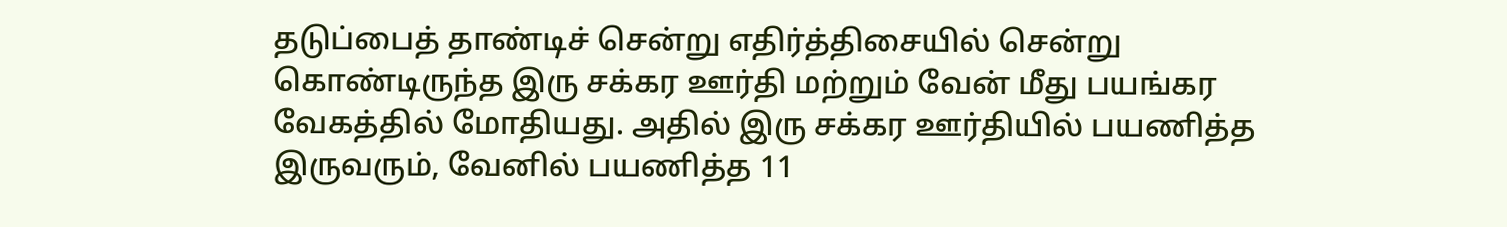தடுப்பைத் தாண்டிச் சென்று எதிர்த்திசையில் சென்று கொண்டிருந்த இரு சக்கர ஊர்தி மற்றும் வேன் மீது பயங்கர வேகத்தில் மோதியது. அதில் இரு சக்கர ஊர்தியில் பயணித்த இருவரும், வேனில் பயணித்த 11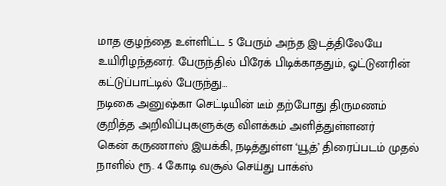மாத குழந்தை உள்ளிட்ட 5 பேரும் அந்த இடத்திலேயே உயிரிழந்தனர். பேருந்தில் பிரேக் பிடிக்காததும், ஓட்டுனரின் கட்டுப்பாட்டில் பேருந்து…
நடிகை அனுஷ்கா செட்டியின் டீம் தற்போது திருமணம் குறித்த அறிவிப்புகளுக்கு விளக்கம் அளித்துள்ளனர்
கென் கருணாஸ் இயக்கி, நடித்துள்ள ‘யூத்’ திரைப்படம் முதல் நாளில் ரூ. 4 கோடி வசூல் செய்து பாக்ஸ்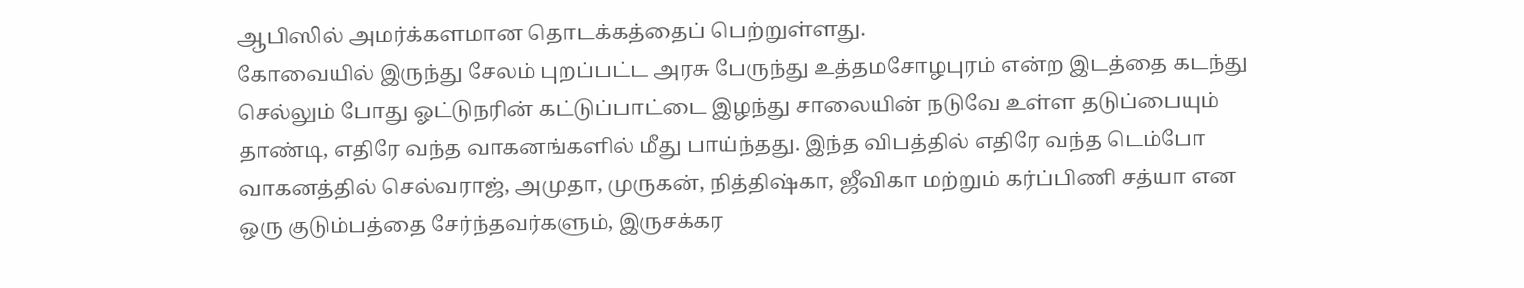ஆபிஸில் அமர்க்களமான தொடக்கத்தைப் பெற்றுள்ளது.
கோவையில் இருந்து சேலம் புறப்பட்ட அரசு பேருந்து உத்தமசோழபுரம் என்ற இடத்தை கடந்து செல்லும் போது ஓட்டுநரின் கட்டுப்பாட்டை இழந்து சாலையின் நடுவே உள்ள தடுப்பையும் தாண்டி, எதிரே வந்த வாகனங்களில் மீது பாய்ந்தது. இந்த விபத்தில் எதிரே வந்த டெம்போ வாகனத்தில் செல்வராஜ், அமுதா, முருகன், நித்திஷ்கா, ஜீவிகா மற்றும் கர்ப்பிணி சத்யா என ஒரு குடும்பத்தை சேர்ந்தவர்களும், இருசக்கர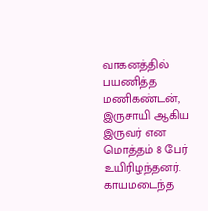வாகனத்தில் பயணித்த மணிகண்டன், இருசாயி ஆகிய இருவர் என மொத்தம் 8 பேர் உயிரிழந்தனர். காயமடைந்த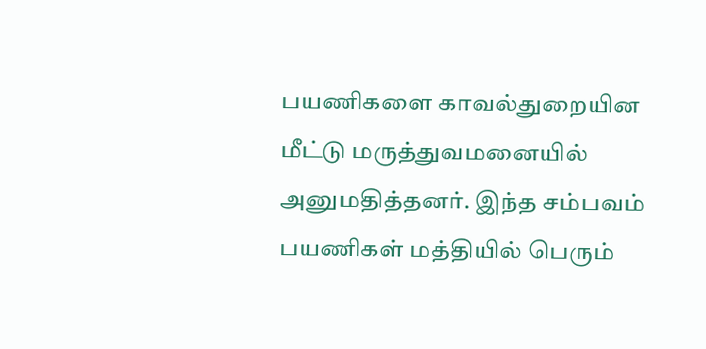பயணிகளை காவல்துறையின மீட்டு மருத்துவமனையில் அனுமதித்தனர். இந்த சம்பவம் பயணிகள் மத்தியில் பெரும்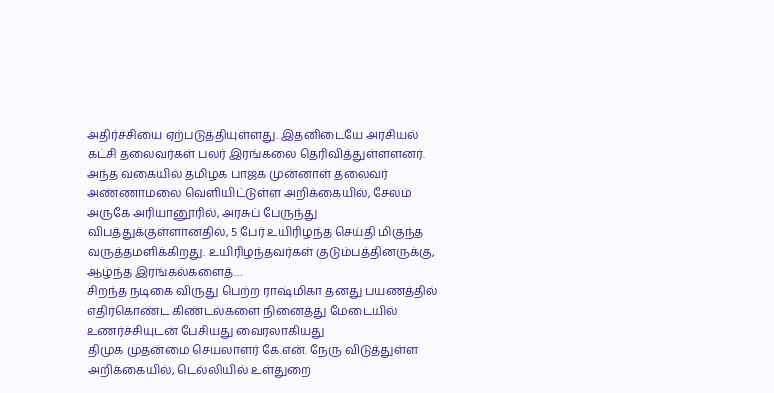அதிர்ச்சியை ஏற்படுத்தியுள்ளது. இதனிடையே அரசியல் கட்சி தலைவர்கள் பலர் இரங்கலை தெரிவித்துள்ளளனர். அந்த வகையில் தமிழக பாஜக முன்னாள் தலைவர் அண்ணாமலை வெளியிட்டுள்ள அறிக்கையில், சேலம் அருகே அரியானூரில், அரசுப் பேருந்து விபத்துக்குள்ளானதில், 5 பேர் உயிரிழந்த செய்தி மிகுந்த வருத்தமளிக்கிறது. உயிரிழந்தவர்கள் குடும்பத்தினருக்கு, ஆழ்ந்த இரங்கல்களைத்…
சிறந்த நடிகை விருது பெற்ற ராஷ்மிகா தனது பயணத்தில் எதிர்கொண்ட கிண்டல்களை நினைத்து மேடையில் உணர்ச்சியுடன் பேசியது வைரலாகியது
திமுக முதன்மை செயலாளர் கே.என். நேரு விடுத்துள்ள அறிக்கையில், டெல்லியில் உள்துறை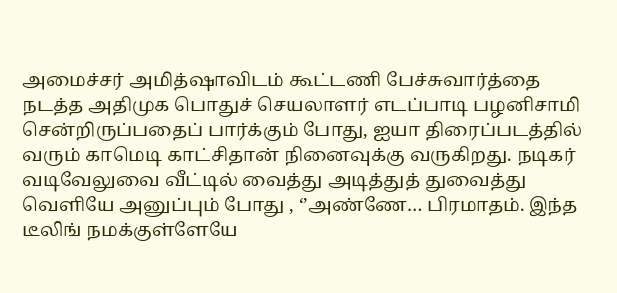அமைச்சர் அமித்ஷாவிடம் கூட்டணி பேச்சுவார்த்தை நடத்த அதிமுக பொதுச் செயலாளர் எடப்பாடி பழனிசாமி சென்றிருப்பதைப் பார்க்கும் போது, ஐயா திரைப்படத்தில் வரும் காமெடி காட்சிதான் நினைவுக்கு வருகிறது. நடிகர் வடிவேலுவை வீட்டில் வைத்து அடித்துத் துவைத்து வெளியே அனுப்பும் போது , ‘’அண்ணே… பிரமாதம். இந்த டீலிங் நமக்குள்ளேயே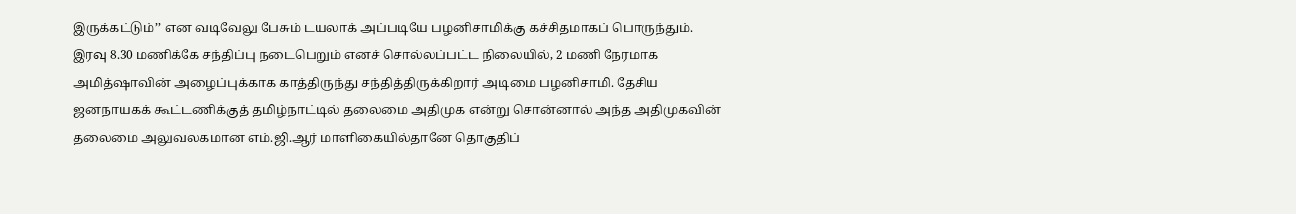இருக்கட்டும்’’ என வடிவேலு பேசும் டயலாக் அப்படியே பழனிசாமிக்கு கச்சிதமாகப் பொருந்தும். இரவு 8.30 மணிக்கே சந்திப்பு நடைபெறும் எனச் சொல்லப்பட்ட நிலையில், 2 மணி நேரமாக அமித்ஷாவின் அழைப்புக்காக காத்திருந்து சந்தித்திருக்கிறார் அடிமை பழனிசாமி. தேசிய ஜனநாயகக் கூட்டணிக்குத் தமிழ்நாட்டில் தலைமை அதிமுக என்று சொன்னால் அந்த அதிமுகவின் தலைமை அலுவலகமான எம்.ஜி.ஆர் மாளிகையில்தானே தொகுதிப்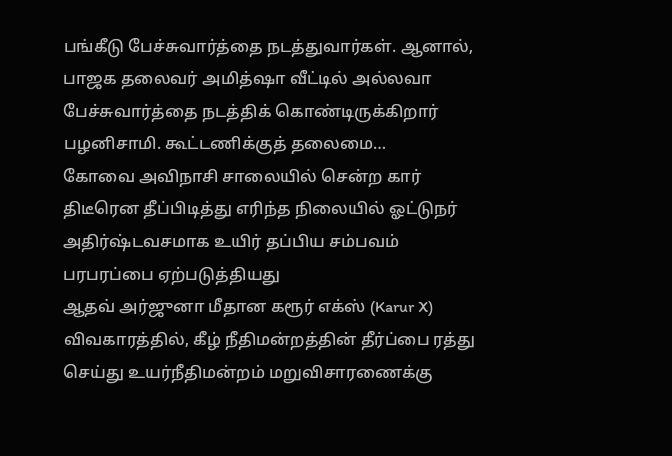பங்கீடு பேச்சுவார்த்தை நடத்துவார்கள். ஆனால், பாஜக தலைவர் அமித்ஷா வீட்டில் அல்லவா பேச்சுவார்த்தை நடத்திக் கொண்டிருக்கிறார் பழனிசாமி. கூட்டணிக்குத் தலைமை…
கோவை அவிநாசி சாலையில் சென்ற கார் திடீரென தீப்பிடித்து எரிந்த நிலையில் ஓட்டுநர் அதிர்ஷ்டவசமாக உயிர் தப்பிய சம்பவம் பரபரப்பை ஏற்படுத்தியது
ஆதவ் அர்ஜுனா மீதான கரூர் எக்ஸ் (Karur X) விவகாரத்தில், கீழ் நீதிமன்றத்தின் தீர்ப்பை ரத்து செய்து உயர்நீதிமன்றம் மறுவிசாரணைக்கு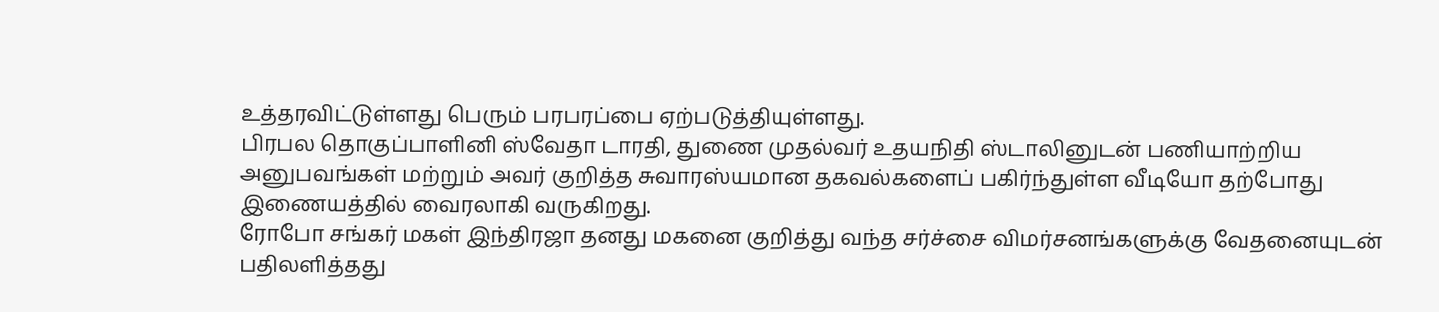உத்தரவிட்டுள்ளது பெரும் பரபரப்பை ஏற்படுத்தியுள்ளது.
பிரபல தொகுப்பாளினி ஸ்வேதா டாரதி, துணை முதல்வர் உதயநிதி ஸ்டாலினுடன் பணியாற்றிய அனுபவங்கள் மற்றும் அவர் குறித்த சுவாரஸ்யமான தகவல்களைப் பகிர்ந்துள்ள வீடியோ தற்போது இணையத்தில் வைரலாகி வருகிறது.
ரோபோ சங்கர் மகள் இந்திரஜா தனது மகனை குறித்து வந்த சர்ச்சை விமர்சனங்களுக்கு வேதனையுடன் பதிலளித்தது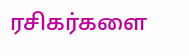ரசிகர்களை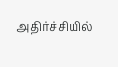அதிர்ச்சியில்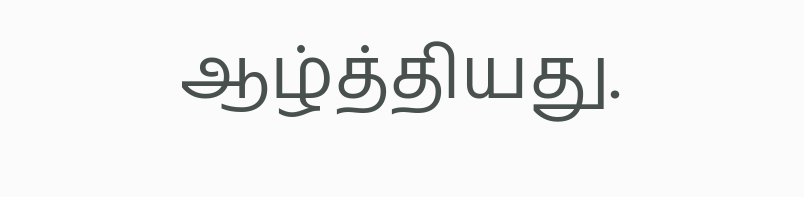ஆழ்த்தியது.